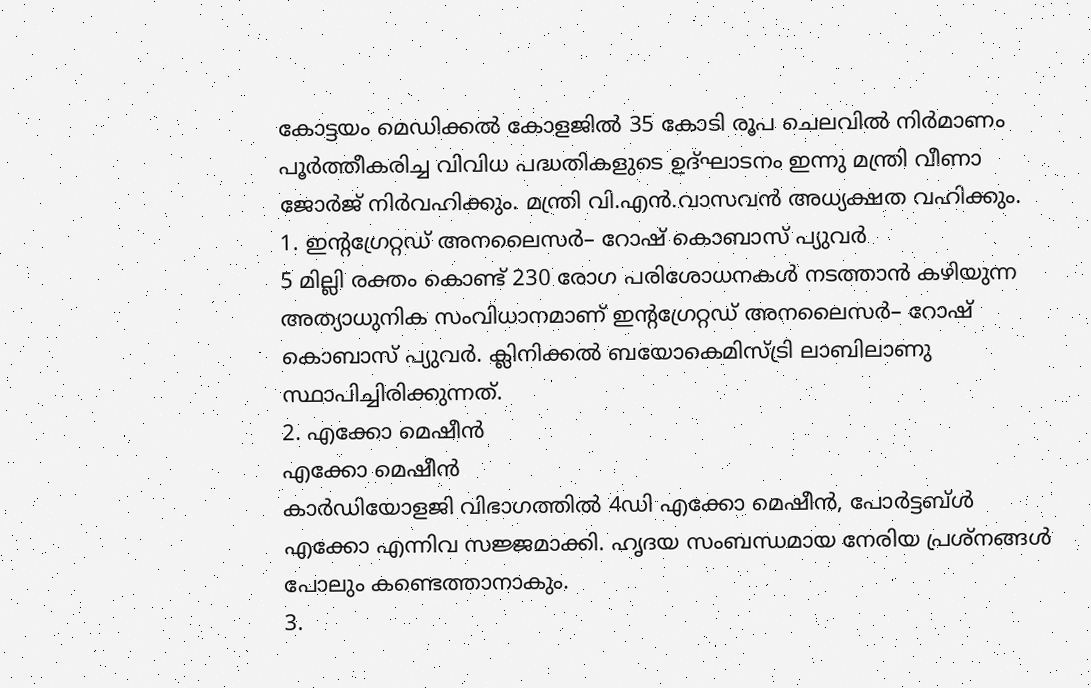കോട്ടയം മെഡിക്കൽ കോളജിൽ 35 കോടി രൂപ ചെലവിൽ നിർമാണം പൂർത്തീകരിച്ച വിവിധ പദ്ധതികളുടെ ഉദ്ഘാടനം ഇന്നു മന്ത്രി വീണാ ജോർജ് നിർവഹിക്കും. മന്ത്രി വി.എൻ.വാസവൻ അധ്യക്ഷത വഹിക്കും.
1. ഇന്റഗ്രേറ്റഡ് അനലൈസർ– റോഷ് കൊബാസ് പ്യുവർ
5 മില്ലി രക്തം കൊണ്ട് 230 രോഗ പരിശോധനകൾ നടത്താൻ കഴിയുന്ന അത്യാധുനിക സംവിധാനമാണ് ഇന്റഗ്രേറ്റഡ് അനലൈസർ– റോഷ് കൊബാസ് പ്യുവർ. ക്ലിനിക്കൽ ബയോകെമിസ്ട്രി ലാബിലാണു സ്ഥാപിച്ചിരിക്കുന്നത്.
2. എക്കോ മെഷീൻ
എക്കോ മെഷീൻ
കാർഡിയോളജി വിഭാഗത്തിൽ 4ഡി എക്കോ മെഷീൻ, പോർട്ടബ്ൾ എക്കോ എന്നിവ സജ്ജമാക്കി. ഹൃദയ സംബന്ധമായ നേരിയ പ്രശ്നങ്ങൾ പോലും കണ്ടെത്താനാകും.
3.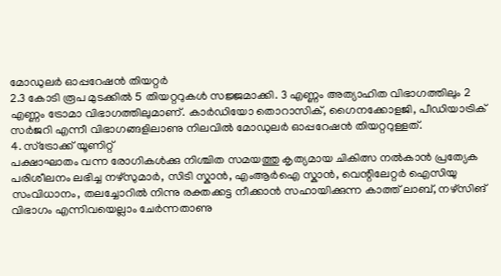മോഡുലർ ഓപ്പറേഷൻ തിയറ്റർ
2.3 കോടി രൂപ മുടക്കിൽ 5 തിയറ്ററുകൾ സജ്ജമാക്കി. 3 എണ്ണം അത്യാഹിത വിഭാഗത്തിലും 2 എണ്ണം ട്രോമാ വിഭാഗത്തിലുമാണ്. കാർഡിയോ തൊറാസിക്, ഗൈനക്കോളജി, പീഡിയാട്രിക് സർജറി എന്നീ വിഭാഗങ്ങളിലാണു നിലവിൽ മോഡുലർ ഓപ്പറേഷൻ തിയറ്ററുള്ളത്.
4. സ്ട്രോക്ക് യൂണിറ്റ്
പക്ഷാഘാതം വന്ന രോഗികൾക്കു നിശ്ചിത സമയത്തു കൃത്യമായ ചികിത്സ നൽകാൻ പ്രത്യേക പരിശീലനം ലഭിച്ച നഴ്സുമാർ, സിടി സ്കാൻ, എംആർഐ സ്കാൻ, വെന്റിലേറ്റർ ഐസിയു സംവിധാനം, തലച്ചോറിൽ നിന്നു രക്തക്കട്ട നീക്കാൻ സഹായിക്കുന്ന കാത്ത് ലാബ്, നഴ്സിങ് വിഭാഗം എന്നിവയെല്ലാം ചേർന്നതാണു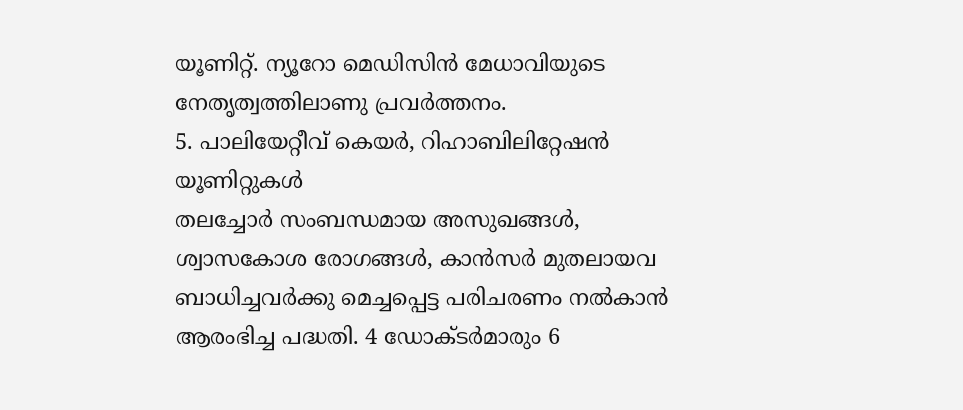യൂണിറ്റ്. ന്യൂറോ മെഡിസിൻ മേധാവിയുടെ നേതൃത്വത്തിലാണു പ്രവർത്തനം.
5. പാലിയേറ്റീവ് കെയർ, റിഹാബിലിറ്റേഷൻ യൂണിറ്റുകൾ
തലച്ചോർ സംബന്ധമായ അസുഖങ്ങൾ, ശ്വാസകോശ രോഗങ്ങൾ, കാൻസർ മുതലായവ ബാധിച്ചവർക്കു മെച്ചപ്പെട്ട പരിചരണം നൽകാൻ ആരംഭിച്ച പദ്ധതി. 4 ഡോക്ടർമാരും 6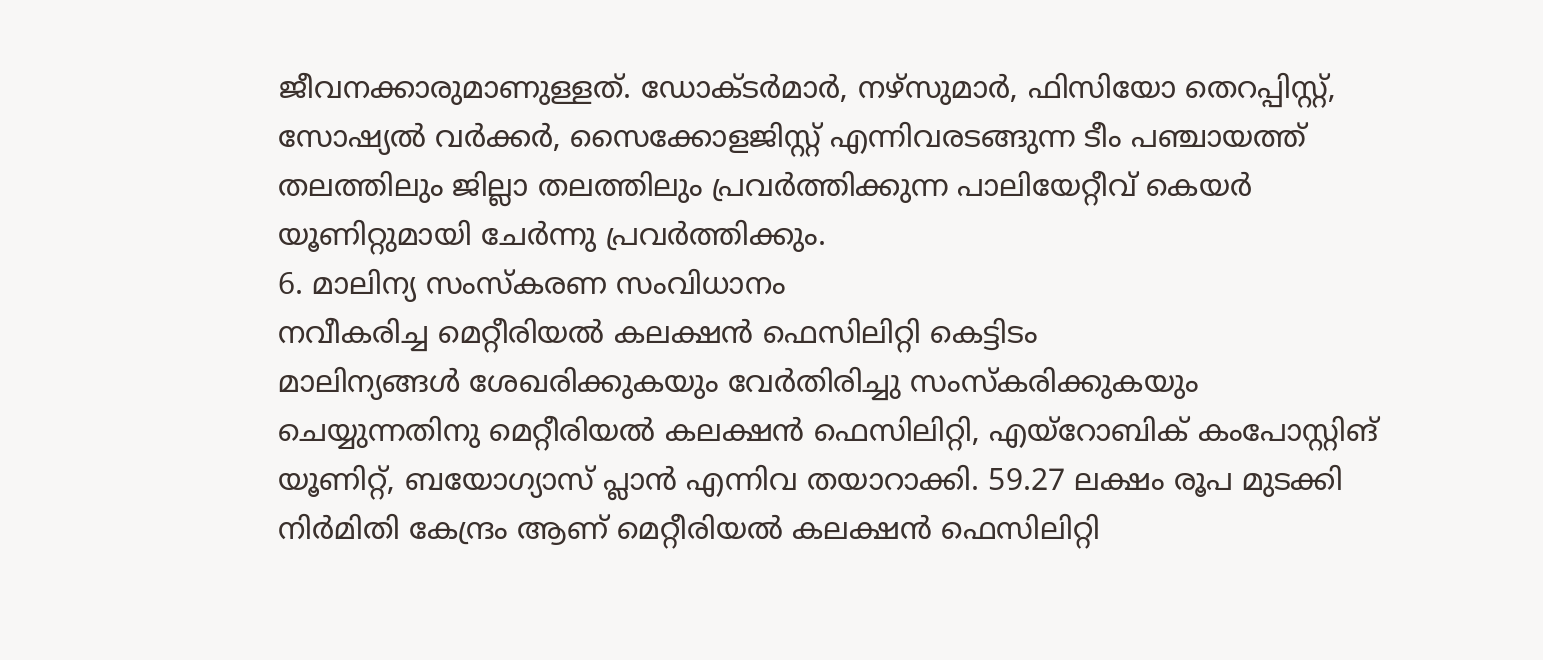ജീവനക്കാരുമാണുള്ളത്. ഡോക്ടർമാർ, നഴ്സുമാർ, ഫിസിയോ തെറപ്പിസ്റ്റ്, സോഷ്യൽ വർക്കർ, സൈക്കോളജിസ്റ്റ് എന്നിവരടങ്ങുന്ന ടീം പഞ്ചായത്ത് തലത്തിലും ജില്ലാ തലത്തിലും പ്രവർത്തിക്കുന്ന പാലിയേറ്റീവ് കെയർ യൂണിറ്റുമായി ചേർന്നു പ്രവർത്തിക്കും.
6. മാലിന്യ സംസ്കരണ സംവിധാനം
നവീകരിച്ച മെറ്റീരിയൽ കലക്ഷൻ ഫെസിലിറ്റി കെട്ടിടം
മാലിന്യങ്ങൾ ശേഖരിക്കുകയും വേർതിരിച്ചു സംസ്കരിക്കുകയും ചെയ്യുന്നതിനു മെറ്റീരിയൽ കലക്ഷൻ ഫെസിലിറ്റി, എയ്റോബിക് കംപോസ്റ്റിങ് യൂണിറ്റ്, ബയോഗ്യാസ് പ്ലാൻ എന്നിവ തയാറാക്കി. 59.27 ലക്ഷം രൂപ മുടക്കി നിർമിതി കേന്ദ്രം ആണ് മെറ്റീരിയൽ കലക്ഷൻ ഫെസിലിറ്റി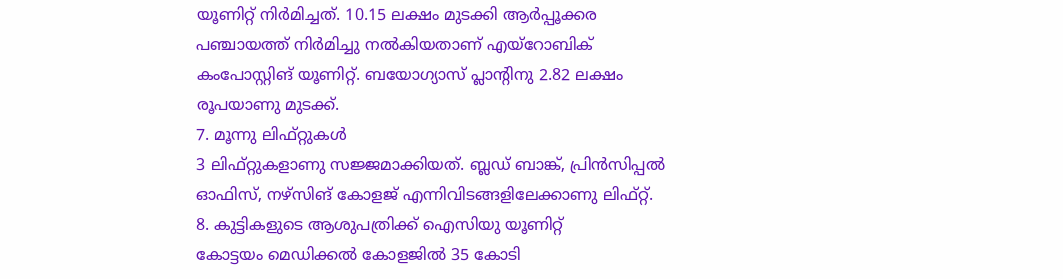യൂണിറ്റ് നിർമിച്ചത്. 10.15 ലക്ഷം മുടക്കി ആർപ്പൂക്കര പഞ്ചായത്ത് നിർമിച്ചു നൽകിയതാണ് എയ്റോബിക് കംപോസ്റ്റിങ് യൂണിറ്റ്. ബയോഗ്യാസ് പ്ലാന്റിനു 2.82 ലക്ഷം രൂപയാണു മുടക്ക്.
7. മൂന്നു ലിഫ്റ്റുകൾ
3 ലിഫ്റ്റുകളാണു സജ്ജമാക്കിയത്. ബ്ലഡ് ബാങ്ക്, പ്രിൻസിപ്പൽ ഓഫിസ്, നഴ്സിങ് കോളജ് എന്നിവിടങ്ങളിലേക്കാണു ലിഫ്റ്റ്.
8. കുട്ടികളുടെ ആശുപത്രിക്ക് ഐസിയു യൂണിറ്റ്
കോട്ടയം മെഡിക്കൽ കോളജിൽ 35 കോടി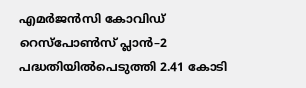എമർജൻസി കോവിഡ് റെസ്പോൺസ് പ്ലാൻ–2 പദ്ധതിയിൽപെടുത്തി 2.41 കോടി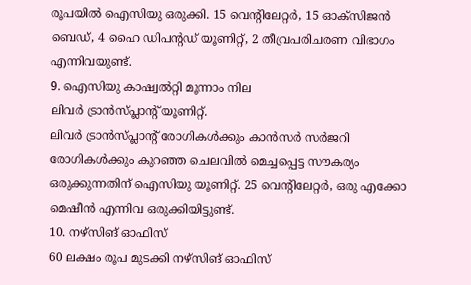രൂപയിൽ ഐസിയു ഒരുക്കി. 15 വെന്റിലേറ്റർ, 15 ഓക്സിജൻ ബെഡ്, 4 ഹൈ ഡിപന്റഡ് യൂണിറ്റ്, 2 തീവ്രപരിചരണ വിഭാഗം എന്നിവയുണ്ട്.
9. ഐസിയു കാഷ്വൽറ്റി മൂന്നാം നില
ലിവർ ട്രാൻസ്പ്ലാന്റ് യൂണിറ്റ്.
ലിവർ ട്രാൻസ്പ്ലാന്റ് രോഗികൾക്കും കാൻസർ സർജറി രോഗികൾക്കും കുറഞ്ഞ ചെലവിൽ മെച്ചപ്പെട്ട സൗകര്യം ഒരുക്കുന്നതിന് ഐസിയു യൂണിറ്റ്. 25 വെന്റിലേറ്റർ, ഒരു എക്കോ മെഷീൻ എന്നിവ ഒരുക്കിയിട്ടുണ്ട്.
10. നഴ്സിങ് ഓഫിസ്
60 ലക്ഷം രൂപ മുടക്കി നഴ്സിങ് ഓഫിസ്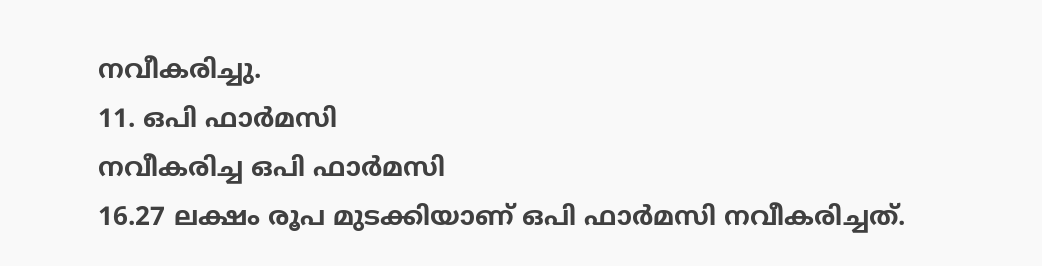നവീകരിച്ചു.
11. ഒപി ഫാർമസി
നവീകരിച്ച ഒപി ഫാർമസി
16.27 ലക്ഷം രൂപ മുടക്കിയാണ് ഒപി ഫാർമസി നവീകരിച്ചത്.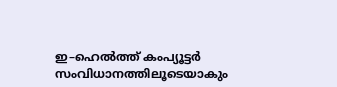ഇ–ഹെൽത്ത് കംപ്യൂട്ടർ സംവിധാനത്തിലൂടെയാകും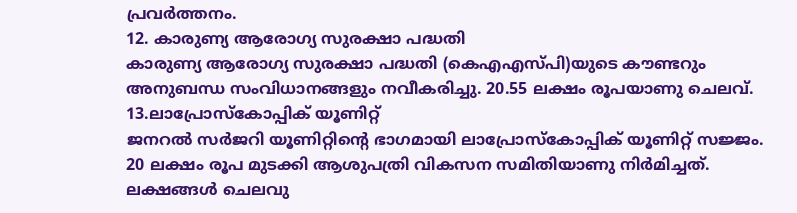പ്രവർത്തനം.
12. കാരുണ്യ ആരോഗ്യ സുരക്ഷാ പദ്ധതി
കാരുണ്യ ആരോഗ്യ സുരക്ഷാ പദ്ധതി (കെഎഎസ്പി)യുടെ കൗണ്ടറും അനുബന്ധ സംവിധാനങ്ങളും നവീകരിച്ചു. 20.55 ലക്ഷം രൂപയാണു ചെലവ്.
13.ലാപ്രോസ്കോപ്പിക് യൂണിറ്റ്
ജനറൽ സർജറി യൂണിറ്റിന്റെ ഭാഗമായി ലാപ്രോസ്കോപ്പിക് യൂണിറ്റ് സജ്ജം. 20 ലക്ഷം രൂപ മുടക്കി ആശുപത്രി വികസന സമിതിയാണു നിർമിച്ചത്. ലക്ഷങ്ങൾ ചെലവു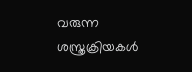വരുന്ന ശസ്ത്രക്രിയകൾ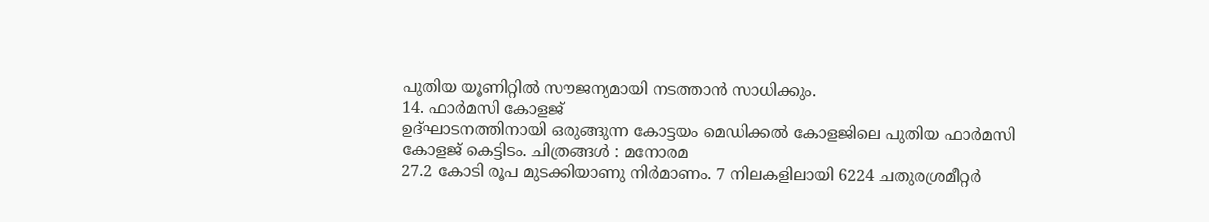പുതിയ യൂണിറ്റിൽ സൗജന്യമായി നടത്താൻ സാധിക്കും.
14. ഫാർമസി കോളജ്
ഉദ്ഘാടനത്തിനായി ഒരുങ്ങുന്ന കോട്ടയം മെഡിക്കൽ കോളജിലെ പുതിയ ഫാർമസി കോളജ് കെട്ടിടം. ചിത്രങ്ങൾ : മനോരമ
27.2 കോടി രൂപ മുടക്കിയാണു നിർമാണം. 7 നിലകളിലായി 6224 ചതുരശ്രമീറ്റർ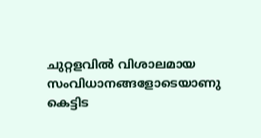ചുറ്റളവിൽ വിശാലമായ സംവിധാനങ്ങളോടെയാണു കെട്ടിട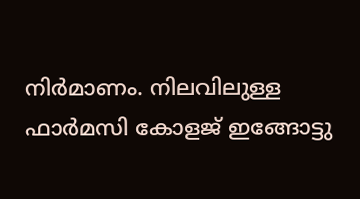നിർമാണം. നിലവിലുള്ള ഫാർമസി കോളജ് ഇങ്ങോട്ടു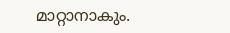മാറ്റാനാകും.